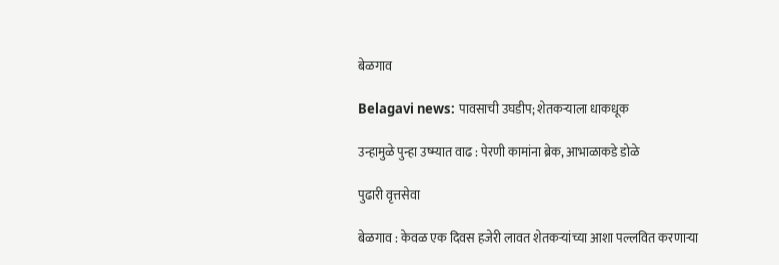बेळगाव

Belagavi news: पावसाची उघडीप; शेतकऱ्याला धाकधूक

उन्हामुळे पुन्हा उष्म्यात वाढ : पेरणी कामांना ब्रेक, आभाळाकडे डोळे

पुढारी वृत्तसेवा

बेळगाव : केवळ एक दिवस हजेरी लावत शेतकऱ्यांच्या आशा पल्लवित करणाऱ्या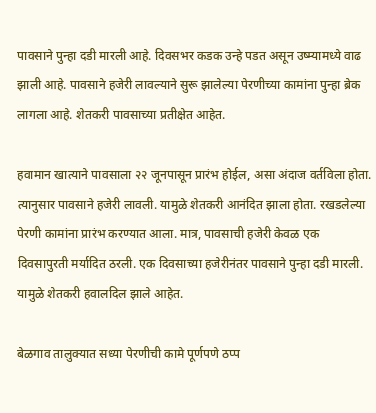पावसाने पुन्हा दडी मारली आहे. दिवसभर कडक उन्हे पडत असून उष्म्यामध्ये वाढ झाली आहे. पावसाने हजेरी लावल्याने सुरू झालेल्या पेरणीच्या कामांना पुन्हा ब्रेक लागला आहे. शेतकरी पावसाच्या प्रतीक्षेत आहेत.

हवामान खात्याने पावसाला २२ जूनपासून प्रारंभ होईल, असा अंदाज वर्तविला होता. त्यानुसार पावसाने हजेरी लावली. यामुळे शेतकरी आनंदित झाला होता. रखडलेल्या पेरणी कामांना प्रारंभ करण्यात आला. मात्र, पावसाची हजेरी केवळ एक दिवसापुरती मर्यादित ठरली. एक दिवसाच्या हजेरीनंतर पावसाने पुन्हा दडी मारली. यामुळे शेतकरी हवालदिल झाले आहेत.

बेळगाव तालुक्यात सध्या पेरणीची कामे पूर्णपणे ठप्प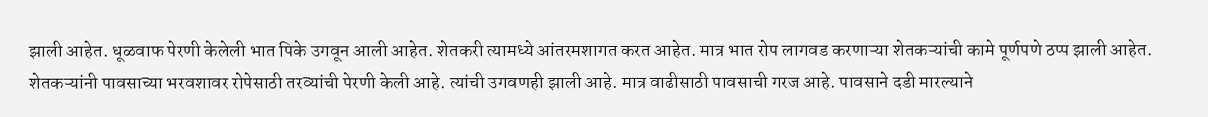झाली आहेत. धूळवाफ पेरणी केलेली भात पिके उगवून आली आहेत. शेतकरी त्यामध्ये आंतरमशागत करत आहेत. मात्र भात रोप लागवड करणाऱ्या शेतकऱ्यांची कामे पूर्णपणे ठप्प झाली आहेत. शेतकऱ्यांनी पावसाच्या भरवशावर रोपेसाठी तरव्यांची पेरणी केली आहे. त्यांची उगवणही झाली आहे. मात्र वाढीसाठी पावसाची गरज आहे. पावसाने दडी मारल्याने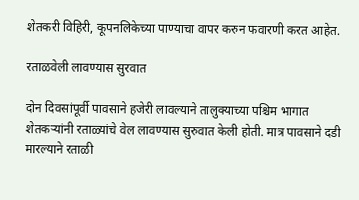शेतकरी विहिरी, कूपनलिकेच्या पाण्याचा वापर करुन फवारणी करत आहेत.

रताळवेली लावण्यास सुरवात

दोन दिवसांपूर्वी पावसाने हजेरी लावल्याने तालुक्याच्या पश्चिम भागात शेतकऱ्यांनी रताळ्यांचे वेल लावण्यास सुरुवात केली होती. मात्र पावसाने दडी मारल्याने रताळी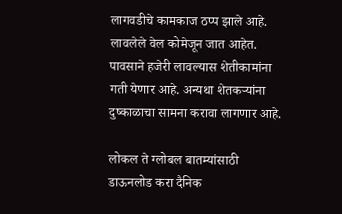लागवडीचे कामकाज ठप्प झाले आहे. लावलेले वेल कोमेजून जात आहेत. पावसाने हजेरी लावल्यास शेतीकामांना गती येणार आहे. अन्यथा शेतकऱ्यांना दुष्काळाचा सामना करावा लागणार आहे.

लोकल ते ग्लोबल बातम्यांसाठी डाऊनलोड करा दैनिक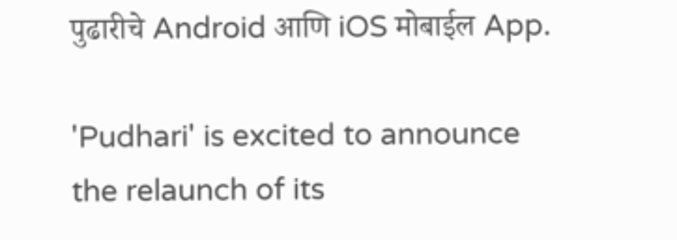पुढारीचे Android आणि iOS मोबाईल App.

'Pudhari' is excited to announce the relaunch of its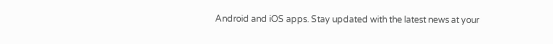Android and iOS apps. Stay updated with the latest news at your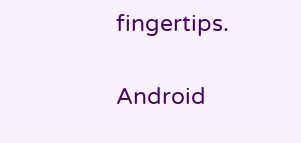fingertips.

Android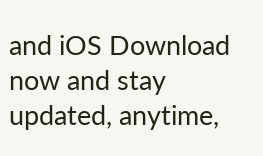and iOS Download now and stay updated, anytime,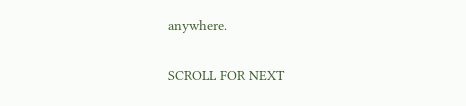anywhere.

SCROLL FOR NEXT